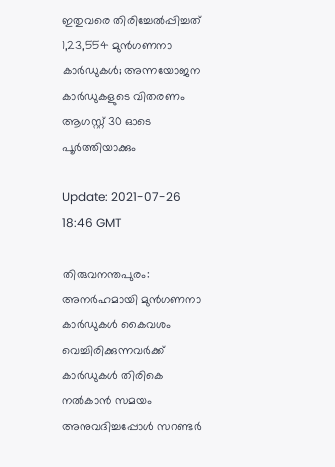ഇതുവരെ തിരിച്ചേല്‍പ്പിച്ചത് 1,23,554 മുന്‍ഗണനാ കാര്‍ഡുകള്‍; അന്നയോജന കാര്‍ഡുകളുടെ വിതരണം ആഗസ്റ്റ് 30 ഓടെ പൂര്‍ത്തിയാക്കും

Update: 2021-07-26 18:46 GMT

തിരുവനന്തപുരം: അനര്‍ഹമായി മുന്‍ഗണനാ കാര്‍ഡുകള്‍ കൈവശം വെച്ചിരിക്കുന്നവര്‍ക്ക് കാര്‍ഡുകള്‍ തിരികെ നല്‍കാന്‍ സമയം അനുവദിച്ചപ്പോള്‍ സറണ്ടര്‍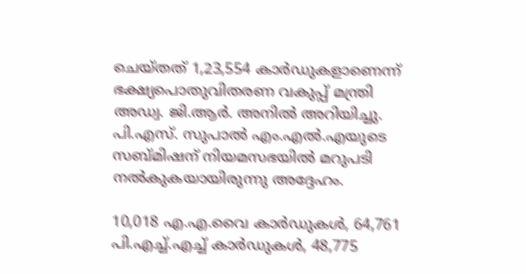ചെയ്തത് 1,23,554 കാര്‍ഡുകളാണെന്ന് ഭക്ഷ്യപൊതുവിതരണ വകുപ്പ് മന്ത്രി അഡ്വ. ജി.ആര്‍. അനില്‍ അറിയിച്ചു. പി.എസ്. സുപാല്‍ എം.എല്‍.എയുടെ സബ്മിഷന് നിയമസഭയില്‍ മറുപടി നല്‍കുകയായിരുന്നു അദ്ദേഹം.

10,018 എ.എ.വൈ കാര്‍ഡുകള്‍, 64,761 പി.എച്ച്.എച്ച് കാര്‍ഡുകള്‍, 48,775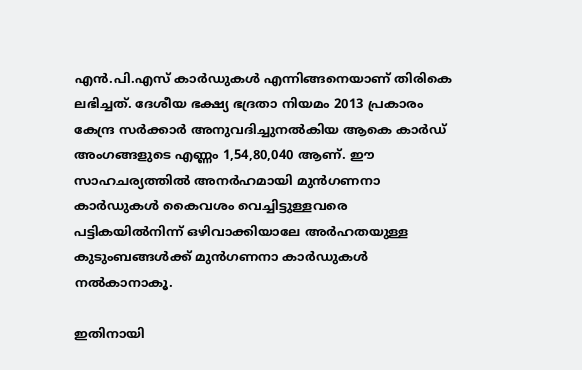എന്‍.പി.എസ് കാര്‍ഡുകള്‍ എന്നിങ്ങനെയാണ് തിരികെ ലഭിച്ചത്. ദേശീയ ഭക്ഷ്യ ഭദ്രതാ നിയമം 2013 പ്രകാരം കേന്ദ്ര സര്‍ക്കാര്‍ അനുവദിച്ചുനല്‍കിയ ആകെ കാര്‍ഡ് അംഗങ്ങളുടെ എണ്ണം 1,54,80,040 ആണ്. ഈ സാഹചര്യത്തില്‍ അനര്‍ഹമായി മുന്‍ഗണനാ കാര്‍ഡുകള്‍ കൈവശം വെച്ചിട്ടുള്ളവരെ പട്ടികയില്‍നിന്ന് ഒഴിവാക്കിയാലേ അര്‍ഹതയുള്ള കുടുംബങ്ങള്‍ക്ക് മുന്‍ഗണനാ കാര്‍ഡുകള്‍ നല്‍കാനാകൂ.

ഇതിനായി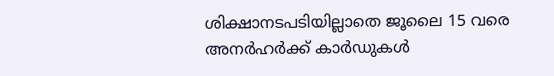ശിക്ഷാനടപടിയില്ലാതെ ജൂലൈ 15 വരെ അനര്‍ഹര്‍ക്ക് കാര്‍ഡുകള്‍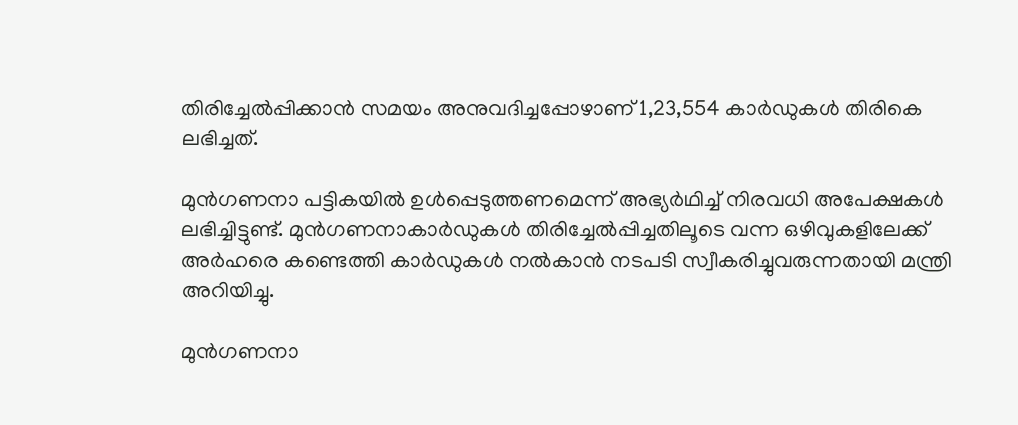തിരിച്ചേല്‍പ്പിക്കാന്‍ സമയം അനുവദിച്ചപ്പോഴാണ് 1,23,554 കാര്‍ഡുകള്‍ തിരികെ ലഭിച്ചത്.

മുന്‍ഗണനാ പട്ടികയില്‍ ഉള്‍പ്പെടുത്തണമെന്ന് അഭ്യര്‍ഥിച്ച് നിരവധി അപേക്ഷകള്‍ ലഭിച്ചിട്ടുണ്ട്. മുന്‍ഗണനാകാര്‍ഡുകള്‍ തിരിച്ചേല്‍പ്പിച്ചതിലൂടെ വന്ന ഒഴിവുകളിലേക്ക് അര്‍ഹരെ കണ്ടെത്തി കാര്‍ഡുകള്‍ നല്‍കാന്‍ നടപടി സ്വീകരിച്ചുവരുന്നതായി മന്ത്രി അറിയിച്ചു.

മുന്‍ഗണനാ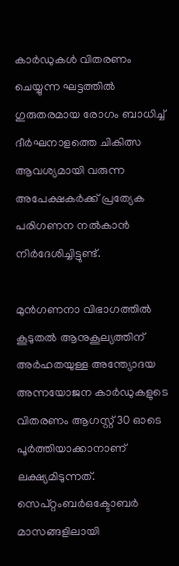കാര്‍ഡുകള്‍ വിതരണം ചെയ്യുന്ന ഘട്ടത്തില്‍ ഗുരുതരമായ രോഗം ബാധിച്ച് ദീര്‍ഘനാളത്തെ ചികിത്സ ആവശ്യമായി വരുന്ന അപേക്ഷകര്‍ക്ക് പ്രത്യേക പരിഗണന നല്‍കാന്‍ നിര്‍ദേശിച്ചിട്ടുണ്ട്.

മുന്‍ഗണനാ വിഭാഗത്തില്‍ കൂടുതല്‍ ആനുകൂല്യത്തിന് അര്‍ഹതയുള്ള അന്ത്യോദയ അന്നയോജന കാര്‍ഡുകളുടെ വിതരണം ആഗസ്റ്റ് 30 ഓടെ പൂര്‍ത്തിയാക്കാനാണ് ലക്ഷ്യമിടുന്നത്. സെപ്റ്റംബര്‍ഒക്ടോബര്‍ മാസങ്ങളിലായി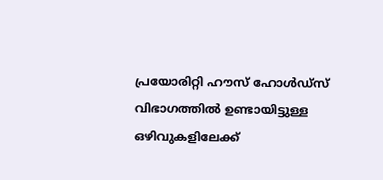പ്രയോരിറ്റി ഹൗസ് ഹോള്‍ഡ്‌സ് വിഭാഗത്തില്‍ ഉണ്ടായിട്ടുള്ള ഒഴിവുകളിലേക്ക്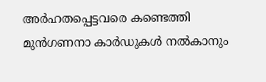അര്‍ഹതപ്പെട്ടവരെ കണ്ടെത്തി മുന്‍ഗണനാ കാര്‍ഡുകള്‍ നല്‍കാനും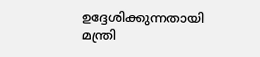ഉദ്ദേശിക്കുന്നതായി മന്ത്രി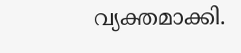വ്യക്തമാക്കി.